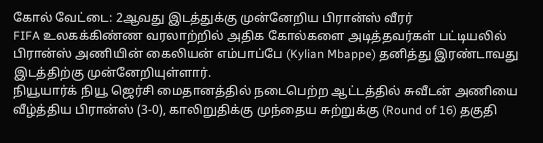கோல் வேட்டை: 2ஆவது இடத்துக்கு முன்னேறிய பிரான்ஸ் வீரர்
FIFA உலகக்கிண்ண வரலாற்றில் அதிக கோல்களை அடித்தவர்கள் பட்டியலில் பிரான்ஸ் அணியின் கைலியன் எம்பாப்பே (Kylian Mbappe) தனித்து இரண்டாவது இடத்திற்கு முன்னேறியுள்ளார்.
நியூயார்க் நியூ ஜெர்சி மைதானத்தில் நடைபெற்ற ஆட்டத்தில் சுவீடன் அணியை வீழ்த்திய பிரான்ஸ் (3-0), காலிறுதிக்கு முந்தைய சுற்றுக்கு (Round of 16) தகுதி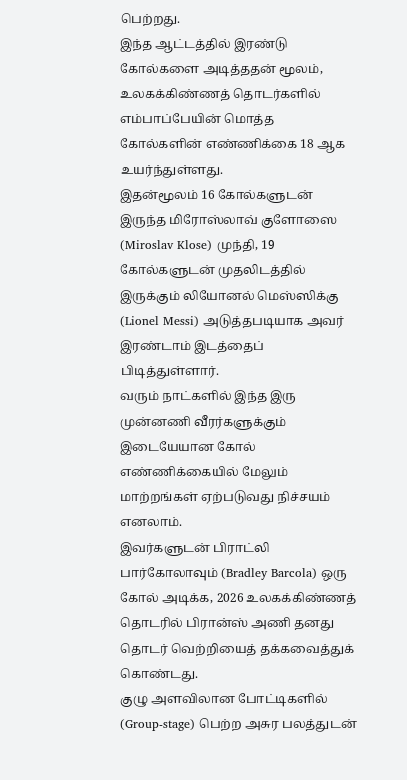பெற்றது.
இந்த ஆட்டத்தில் இரண்டு கோல்களை அடித்ததன் மூலம், உலகக்கிண்ணத் தொடர்களில் எம்பாப்பேயின் மொத்த கோல்களின் எண்ணிக்கை 18 ஆக உயர்ந்துள்ளது.
இதன்மூலம் 16 கோல்களுடன் இருந்த மிரோஸ்லாவ் குளோஸை (Miroslav Klose) முந்தி, 19 கோல்களுடன் முதலிடத்தில் இருக்கும் லியோனல் மெஸ்ஸிக்கு (Lionel Messi) அடுத்தபடியாக அவர் இரண்டாம் இடத்தைப் பிடித்துள்ளார்.
வரும் நாட்களில் இந்த இரு முன்னணி வீரர்களுக்கும் இடையேயான கோல் எண்ணிக்கையில் மேலும் மாற்றங்கள் ஏற்படுவது நிச்சயம் எனலாம்.
இவர்களுடன் பிராட்லி பார்கோலாவும் (Bradley Barcola) ஒரு கோல் அடிக்க, 2026 உலகக்கிண்ணத் தொடரில் பிரான்ஸ் அணி தனது தொடர் வெற்றியைத் தக்கவைத்துக் கொண்டது.
குழு அளவிலான போட்டிகளில் (Group-stage) பெற்ற அசுர பலத்துடன்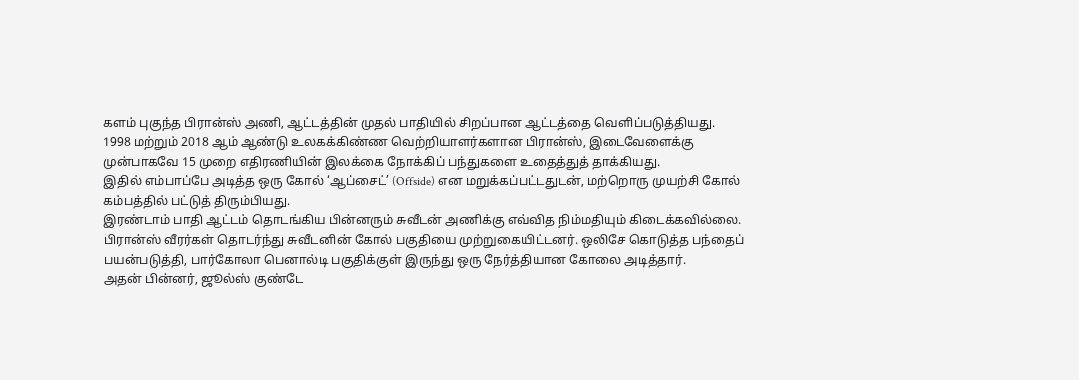களம் புகுந்த பிரான்ஸ் அணி, ஆட்டத்தின் முதல் பாதியில் சிறப்பான ஆட்டத்தை வெளிப்படுத்தியது.
1998 மற்றும் 2018 ஆம் ஆண்டு உலகக்கிண்ண வெற்றியாளர்களான பிரான்ஸ், இடைவேளைக்கு முன்பாகவே 15 முறை எதிரணியின் இலக்கை நோக்கிப் பந்துகளை உதைத்துத் தாக்கியது.
இதில் எம்பாப்பே அடித்த ஒரு கோல் ‘ஆப்சைட்’ (Offside) என மறுக்கப்பட்டதுடன், மற்றொரு முயற்சி கோல் கம்பத்தில் பட்டுத் திரும்பியது.
இரண்டாம் பாதி ஆட்டம் தொடங்கிய பின்னரும் சுவீடன் அணிக்கு எவ்வித நிம்மதியும் கிடைக்கவில்லை.
பிரான்ஸ் வீரர்கள் தொடர்ந்து சுவீடனின் கோல் பகுதியை முற்றுகையிட்டனர். ஒலிசே கொடுத்த பந்தைப் பயன்படுத்தி, பார்கோலா பெனால்டி பகுதிக்குள் இருந்து ஒரு நேர்த்தியான கோலை அடித்தார்.
அதன் பின்னர், ஜூல்ஸ் குண்டே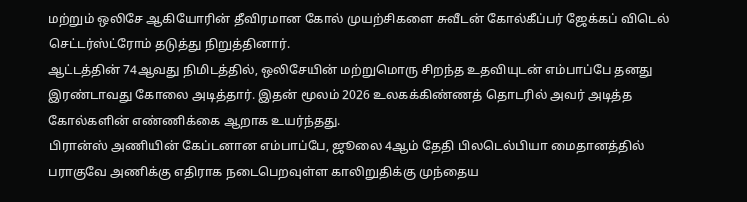மற்றும் ஒலிசே ஆகியோரின் தீவிரமான கோல் முயற்சிகளை சுவீடன் கோல்கீப்பர் ஜேக்கப் விடெல் செட்டர்ஸ்ட்ரோம் தடுத்து நிறுத்தினார்.
ஆட்டத்தின் 74ஆவது நிமிடத்தில், ஒலிசேயின் மற்றுமொரு சிறந்த உதவியுடன் எம்பாப்பே தனது இரண்டாவது கோலை அடித்தார். இதன் மூலம் 2026 உலகக்கிண்ணத் தொடரில் அவர் அடித்த கோல்களின் எண்ணிக்கை ஆறாக உயர்ந்தது.
பிரான்ஸ் அணியின் கேப்டனான எம்பாப்பே, ஜூலை 4ஆம் தேதி பிலடெல்பியா மைதானத்தில் பராகுவே அணிக்கு எதிராக நடைபெறவுள்ள காலிறுதிக்கு முந்தைய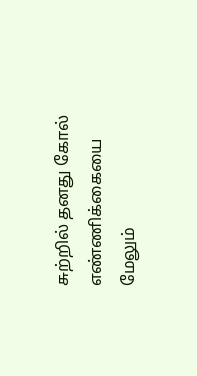சுற்றில் தனது கோல் எண்ணிக்கையை மேலும்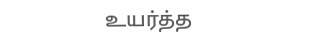உயர்த்த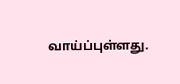வாய்ப்புள்ளது.